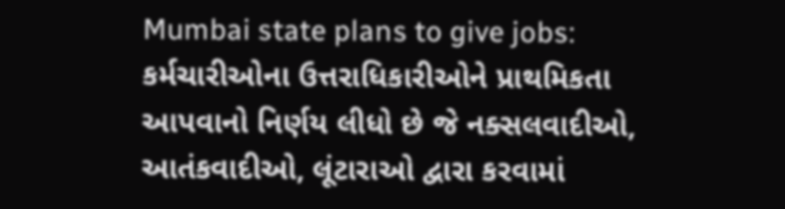Mumbai state plans to give jobs: કર્મચારીઓના ઉત્તરાધિકારીઓને પ્રાથમિકતા આપવાનો નિર્ણય લીધો છે જે નક્સલવાદીઓ, આતંકવાદીઓ, લૂંટારાઓ દ્વારા કરવામાં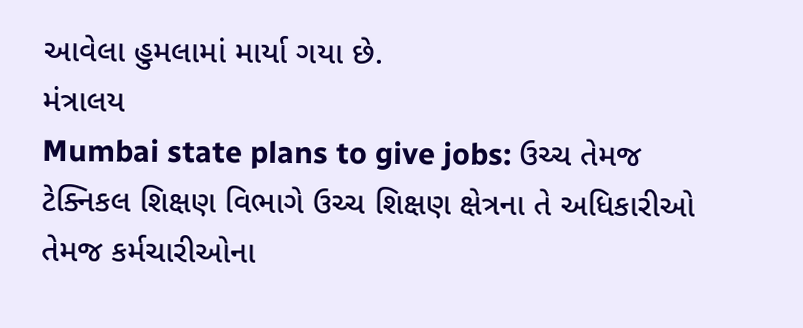આવેલા હુમલામાં માર્યા ગયા છે.
મંત્રાલય
Mumbai state plans to give jobs: ઉચ્ચ તેમજ ટેક્નિકલ શિક્ષણ વિભાગે ઉચ્ચ શિક્ષણ ક્ષેત્રના તે અધિકારીઓ તેમજ કર્મચારીઓના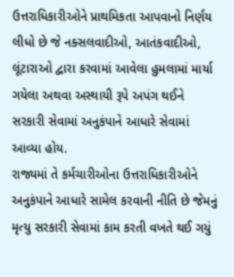ઉત્તરાધિકારીઓને પ્રાથમિકતા આપવાનો નિર્ણય લીધો છે જે નક્સલવાદીઓ, આતંકવાદીઓ, લૂંટારાઓ દ્વારા કરવામાં આવેલા હુમલામાં માર્યા ગયેલા અથવા અસ્થાયી રૂપે અપંગ થઈને સરકારી સેવામાં અનુકંપાને આધારે સેવામાં આવ્યા હોય.
રાજ્યમાં તે કર્મચારીઓના ઉત્તરાધિકારીઓને અનુકંપાને આધારે સામેલ કરવાની નીતિ છે જેમનું મૃત્યુ સરકારી સેવામાં કામ કરતી વખતે થઈ ગયું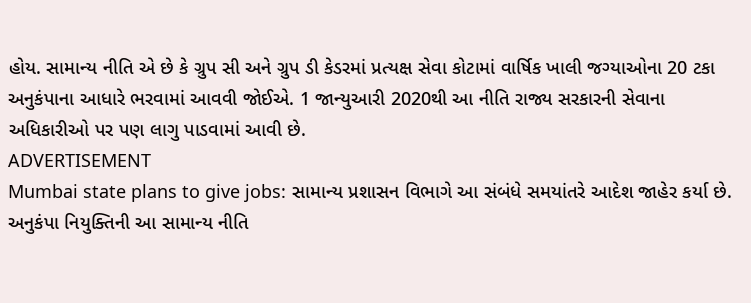હોય. સામાન્ય નીતિ એ છે કે ગ્રુપ સી અને ગ્રુપ ડી કેડરમાં પ્રત્યક્ષ સેવા કોટામાં વાર્ષિક ખાલી જગ્યાઓના 20 ટકા અનુકંપાના આધારે ભરવામાં આવવી જોઈએ. 1 જાન્યુઆરી 2020થી આ નીતિ રાજ્ય સરકારની સેવાના અધિકારીઓ પર પણ લાગુ પાડવામાં આવી છે.
ADVERTISEMENT
Mumbai state plans to give jobs: સામાન્ય પ્રશાસન વિભાગે આ સંબંધે સમયાંતરે આદેશ જાહેર કર્યા છે. અનુકંપા નિયુક્તિની આ સામાન્ય નીતિ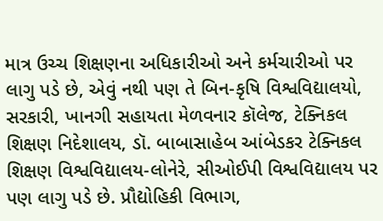માત્ર ઉચ્ચ શિક્ષણના અધિકારીઓ અને કર્મચારીઓ પર લાગુ પડે છે, એવું નથી પણ તે બિન-કૃષિ વિશ્વવિદ્યાલયો, સરકારી, ખાનગી સહાયતા મેળવનાર કૉલેજ, ટેક્નિકલ શિક્ષણ નિદેશાલય, ડૉ. બાબાસાહેબ આંબેડકર ટેક્નિકલ શિક્ષણ વિશ્વવિદ્યાલય-લોનેરે, સીઓઈપી વિશ્વવિદ્યાલય પર પણ લાગુ પડે છે. પ્રૌદ્યોહિકી વિભાગ,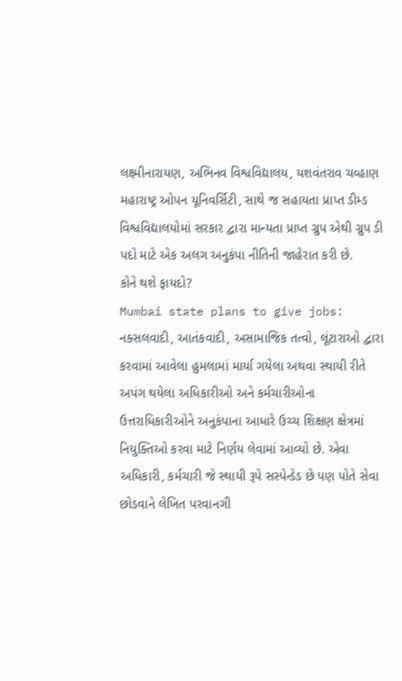લક્ષ્મીનારાયણ, અભિનવ વિશ્વવિદ્યાલય, યશવંતરાવ ચવ્હાણ મહારાષ્ટ્ર ઓપન યૂનિવર્સિટી, સાથે જ સહાયતા પ્રાપ્ત ડીમ્ડ વિશ્વવિદ્યાલયોમાં સરકાર દ્વારા માન્યતા પ્રાપ્ત ગ્રુપ એથી ગ્રુપ ડી પદો માટે એક અલગ અનુકંપા નીતિની જાહેરાત કરી છે.
કોને થશે ફાયદો?
Mumbai state plans to give jobs: નક્સલવાદી, આતંકવાદી, અસામાજિક તત્વો, લૂંટારાઓ દ્વારા કરવામાં આવેલા હુમલામાં માર્યા ગયેલા અથવા સ્થાયી રીતે અપંગ થયેલા અધિકારીઓ અને કર્મચારીઓના ઉત્તરાધિકારીઓને અનુકંપાના આધારે ઉચ્ચ શિક્ષણ ક્ષેત્રમાં નિયુક્તિઓ કરવા માટે નિર્ણય લેવામાં આવ્યો છે. એવા અધિકારી, કર્મચારી જે સ્થાયી રૂપે સસ્પેન્ડેડ છે પણ પોતે સેવા છોડવાને લેખિત પરવાનગી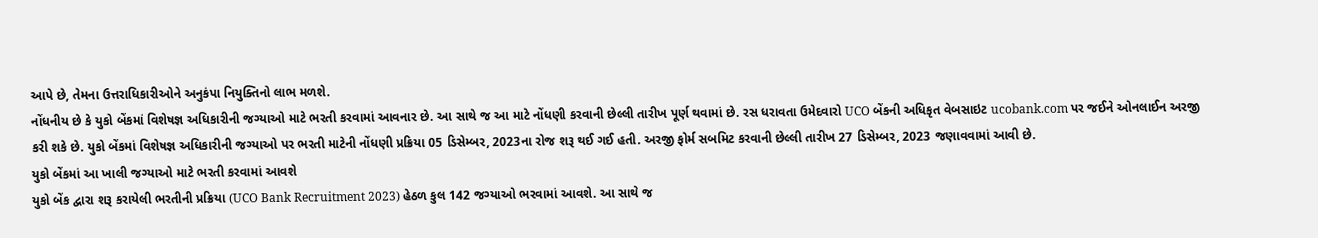આપે છે, તેમના ઉત્તરાધિકારીઓને અનુકંપા નિયુક્તિનો લાભ મળશે.
નોંધનીય છે કે યુકો બેંકમાં વિશેષજ્ઞ અધિકારીની જગ્યાઓ માટે ભરતી કરવામાં આવનાર છે. આ સાથે જ આ માટે નોંધણી કરવાની છેલ્લી તારીખ પૂર્ણ થવામાં છે. રસ ધરાવતા ઉમેદવારો UCO બેંકની અધિકૃત વેબસાઇટ ucobank.com પર જઈને ઓનલાઈન અરજી કરી શકે છે. યુકો બેંકમાં વિશેષજ્ઞ અધિકારીની જગ્યાઓ પર ભરતી માટેની નોંધણી પ્રક્રિયા 05 ડિસેમ્બર, 2023ના રોજ શરૂ થઈ ગઈ હતી. અરજી ફોર્મ સબમિટ કરવાની છેલ્લી તારીખ 27 ડિસેમ્બર, 2023 જણાવવામાં આવી છે.
યુકો બેંકમાં આ ખાલી જગ્યાઓ માટે ભરતી કરવામાં આવશે
યુકો બેંક દ્વારા શરૂ કરાયેલી ભરતીની પ્રક્રિયા (UCO Bank Recruitment 2023) હેઠળ કુલ 142 જગ્યાઓ ભરવામાં આવશે. આ સાથે જ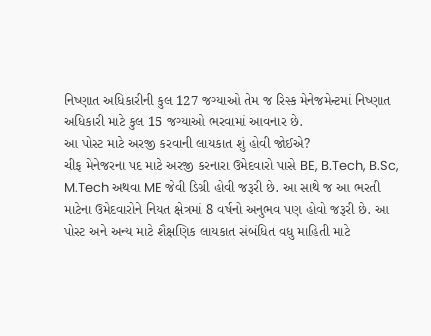નિષ્ણાત અધિકારીની કુલ 127 જગ્યાઓ તેમ જ રિસ્ક મેનેજમેન્ટમાં નિષ્ણાત અધિકારી માટે કુલ 15 જગ્યાઓ ભરવામાં આવનાર છે.
આ પોસ્ટ માટે અરજી કરવાની લાયકાત શું હોવી જોઈએ?
ચીફ મેનેજરના પદ માટે અરજી કરનારા ઉમેદવારો પાસે BE, B.Tech, B.Sc, M.Tech અથવા ME જેવી ડિગ્રી હોવી જરૂરી છે. આ સાથે જ આ ભરતી માટેના ઉમેદવારોને નિયત ક્ષેત્રમાં 8 વર્ષનો અનુભવ પણ હોવો જરૂરી છે. આ પોસ્ટ અને અન્ય માટે શૈક્ષણિક લાયકાત સંબંધિત વધુ માહિતી માટે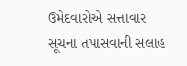ઉમેદવારોએ સત્તાવાર સૂચના તપાસવાની સલાહ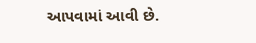આપવામાં આવી છે.